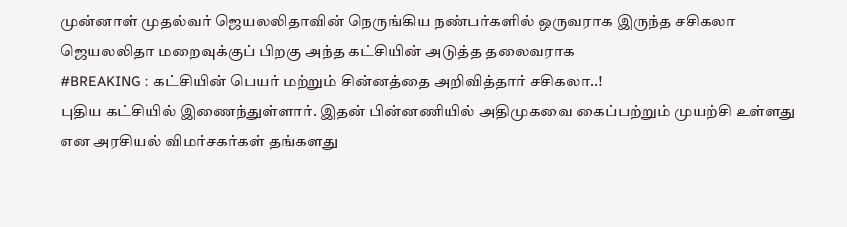முன்னாள் முதல்வர் ஜெயலலிதாவின் நெருங்கிய நண்பர்களில் ஒருவராக இருந்த சசிகலா ஜெயலலிதா மறைவுக்குப் பிறகு அந்த கட்சியின் அடுத்த தலைவராக
#BREAKING : கட்சியின் பெயர் மற்றும் சின்னத்தை அறிவித்தார் சசிகலா..!
புதிய கட்சியில் இணைந்துள்ளார். இதன் பின்னணியில் அதிமுகவை கைப்பற்றும் முயற்சி உள்ளது என அரசியல் விமர்சகர்கள் தங்களது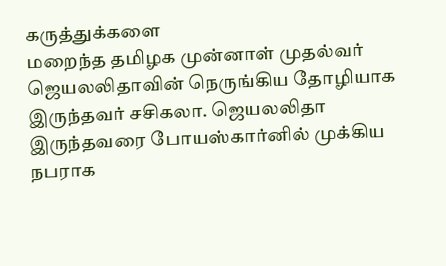கருத்துக்களை
மறைந்த தமிழக முன்னாள் முதல்வர் ஜெயலலிதாவின் நெருங்கிய தோழியாக இருந்தவர் சசிகலா. ஜெயலலிதா இருந்தவரை போயஸ்கார்னில் முக்கிய நபராக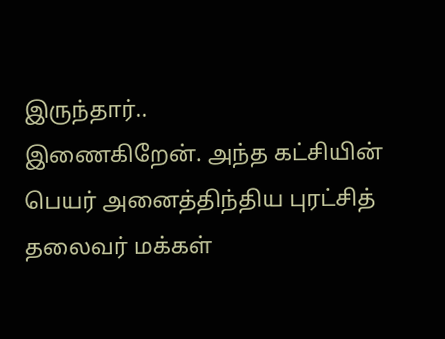இருந்தார்..
இணைகிறேன். அந்த கட்சியின் பெயர் அனைத்திந்திய புரட்சித் தலைவர் மக்கள்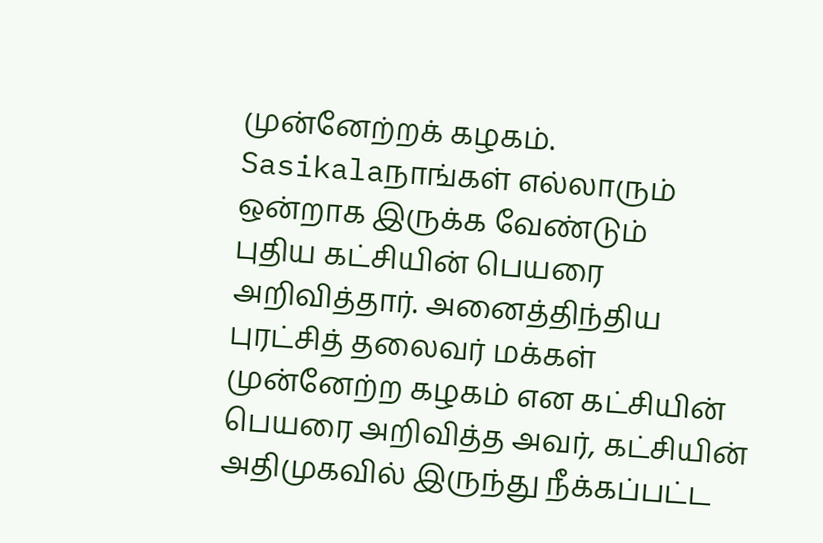முன்னேற்றக் கழகம். Sasikalaநாங்கள் எல்லாரும் ஒன்றாக இருக்க வேண்டும்
புதிய கட்சியின் பெயரை அறிவித்தார். அனைத்திந்திய புரட்சித் தலைவர் மக்கள் முன்னேற்ற கழகம் என கட்சியின் பெயரை அறிவித்த அவர், கட்சியின்
அதிமுகவில் இருந்து நீக்கப்பட்ட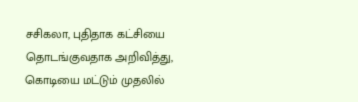சசிகலா, புதிதாக கட்சியை தொடங்குவதாக அறிவித்து, கொடியை மட்டும் முதலில்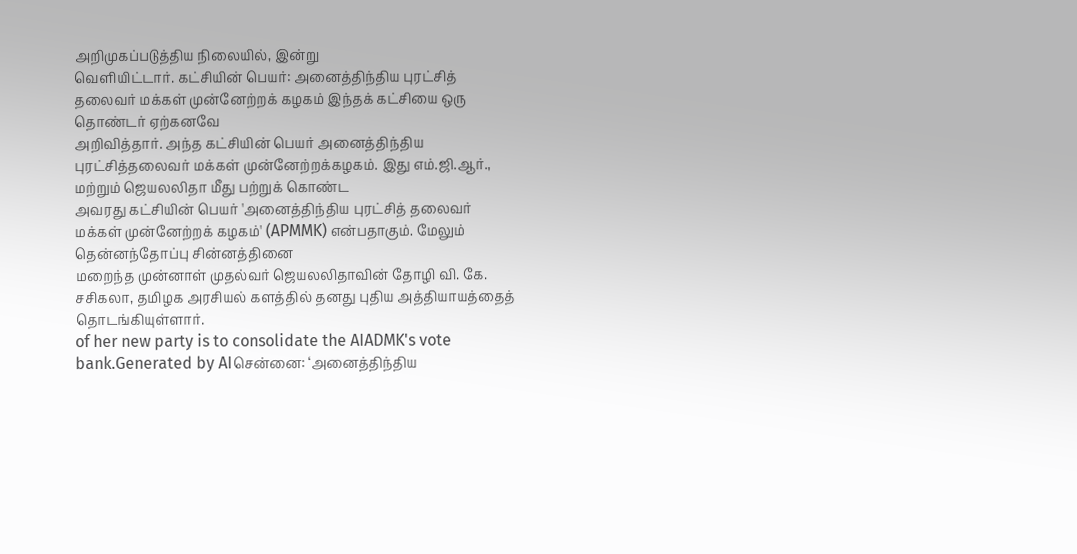அறிமுகப்படுத்திய நிலையில், இன்று
வெளியிட்டார். கட்சியின் பெயர்: அனைத்திந்திய புரட்சித் தலைவர் மக்கள் முன்னேற்றக் கழகம் இந்தக் கட்சியை ஒரு தொண்டர் ஏற்கனவே
அறிவித்தார். அந்த கட்சியின் பெயர் அனைத்திந்திய புரட்சித்தலைவர் மக்கள் முன்னேற்றக்கழகம். இது எம்.ஜி.ஆர்., மற்றும் ஜெயலலிதா மீது பற்றுக் கொண்ட
அவரது கட்சியின் பெயர் 'அனைத்திந்திய புரட்சித் தலைவர் மக்கள் முன்னேற்றக் கழகம்' (APMMK) என்பதாகும். மேலும் தென்னந்தோப்பு சின்னத்தினை
மறைந்த முன்னாள் முதல்வர் ஜெயலலிதாவின் தோழி வி. கே. சசிகலா, தமிழக அரசியல் களத்தில் தனது புதிய அத்தியாயத்தைத் தொடங்கியுள்ளார்.
of her new party is to consolidate the AIADMK's vote bank.Generated by AIசென்னை: ‘அனைத்திந்திய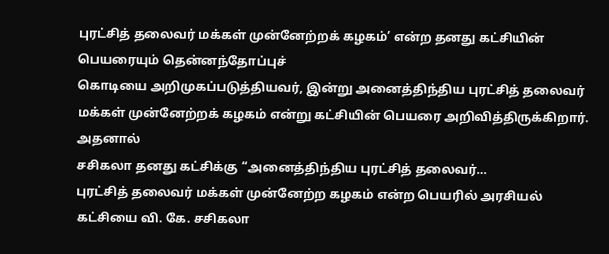புரட்சித் தலைவர் மக்கள் முன்னேற்றக் கழகம்’ என்ற தனது கட்சியின் பெயரையும் தென்னந்தோப்புச்
கொடியை அறிமுகப்படுத்தியவர், இன்று அனைத்திந்திய புரட்சித் தலைவர் மக்கள் முன்னேற்றக் கழகம் என்று கட்சியின் பெயரை அறிவித்திருக்கிறார். அதனால்
சசிகலா தனது கட்சிக்கு “அனைத்திந்திய புரட்சித் தலைவர்…
புரட்சித் தலைவர் மக்கள் முன்னேற்ற கழகம் என்ற பெயரில் அரசியல் கட்சியை வி. கே. சசிகலா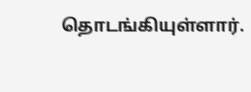தொடங்கியுள்ளார்.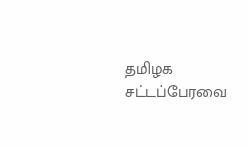தமிழக சட்டப்பேரவை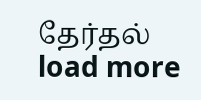தேர்தல்
load more